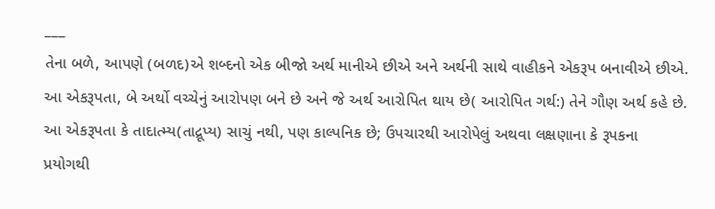___
તેના બળે, આપણે (બળદ)એ શબ્દનો એક બીજો અર્થ માનીએ છીએ અને અર્થની સાથે વાહીકને એકરૂપ બનાવીએ છીએ. આ એકરૂપતા, બે અર્થો વચ્ચેનું આરોપણ બને છે અને જે અર્થ આરોપિત થાય છે( આરોપિત ગર્થ:) તેને ગૌણ અર્થ કહે છે.
આ એકરૂપતા કે તાદાત્મ્ય(તાદ્રૂપ્ય) સાચું નથી, પણ કાલ્પનિક છે; ઉપચારથી આરોપેલું અથવા લક્ષણાના કે રૂપકના પ્રયોગથી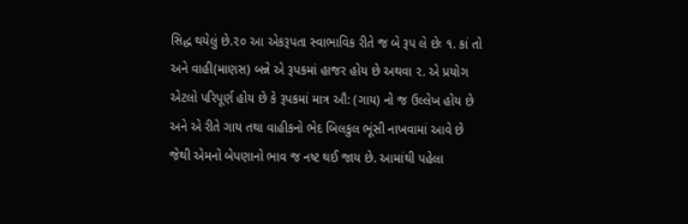સિદ્ધ થયેલું છે.૨૦ આ એકરૂપતા સ્વાભાવિક રીતે જ બે રૂપ લે છેઃ ૧. કાં તો અને વાહી(માણસ) બન્ને એ રૂપકમાં હાજર હોય છે અથવા ૨. એ પ્રયોગ એટલો પરિપૂર્ણ હોય છે કે રૂપકમાં માત્ર ઔ: (ગાય) નો જ ઉલ્લેખ હોય છે અને એ રીતે ગાય તથા વાહીકનો ભેદ બિલકુલ ભૂંસી નાખવામાં આવે છે જેથી એમનો બેપણાનો ભાવ જ નષ્ટ થઈ જાય છે. આમાંથી પહેલા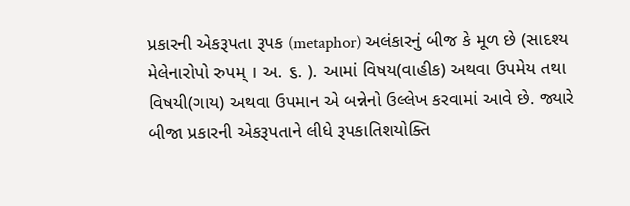પ્રકારની એકરૂપતા રૂપક (metaphor) અલંકારનું બીજ કે મૂળ છે (સાદશ્ય મેલેનારોપો રુપમ્ । અ. ૬. ). આમાં વિષય(વાહીક) અથવા ઉપમેય તથા વિષયી(ગાય) અથવા ઉપમાન એ બન્નેનો ઉલ્લેખ કરવામાં આવે છે. જ્યારે બીજા પ્રકારની એકરૂપતાને લીધે રૂપકાતિશયોક્તિ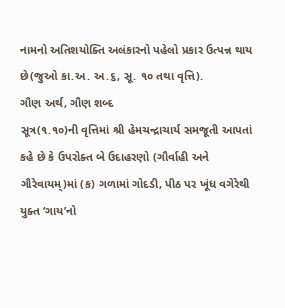નામનો અતિશયોક્તિ અલંકારનો પહેલો પ્રકાર ઉત્પન્ન થાય છે(જુઓ કા.અ. અ.૬, સૂ. ૧૦ તથા વૃત્તિ).
ગૌણ અર્થ, ગૌણ શબ્દ
સૂત્ર(૧.૧૦)ની વૃત્તિમાં શ્રી હેમચન્દ્રાચાર્ય સમજૂતી આપતાં કહે છે કે ઉપરોક્ત બે ઉદાહરણો (ગૌર્વાહી અને ગૌરેવાયમ્)માં (ક) ગળામાં ગોદડી, પીઠ પર ખૂંધ વગેરેથી યુક્ત ‘ગાય’નો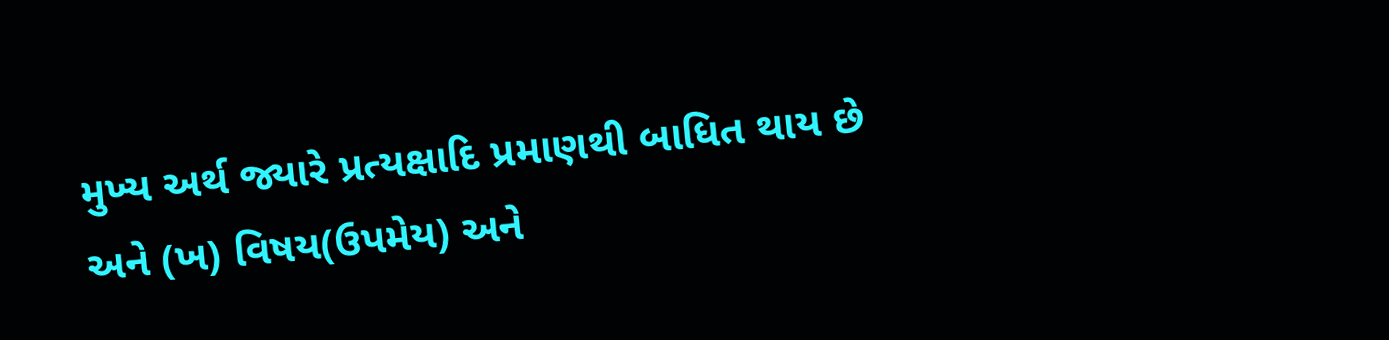મુખ્ય અર્થ જ્યારે પ્રત્યક્ષાદિ પ્રમાણથી બાધિત થાય છે અને (ખ) વિષય(ઉપમેય) અને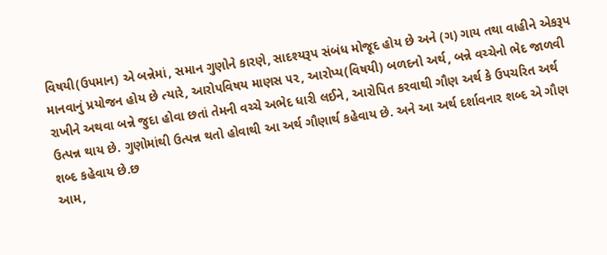વિષયી(ઉપમાન) એ બન્નેમાં, સમાન ગુણોને કારણે, સાદશ્યરૂપ સંબંધ મોજૂદ હોય છે અને (ગ) ગાય તથા વાહીને એકરૂપ માનવાનું પ્રયોજન હોય છે ત્યારે, આરોપવિષય માણસ ૫૨, આરોપ્ય(વિષયી) બળદનો અર્થ, બન્ને વચ્ચેનો ભેદ જાળવી રાખીને અથવા બન્ને જુદા હોવા છતાં તેમની વચ્ચે અભેદ ધારી લઈને, આરોપિત કરવાથી ગૌણ અર્થ કે ઉપચરિત અર્થ ઉત્પન્ન થાય છે. ગુણોમાંથી ઉત્પન્ન થતો હોવાથી આ અર્થ ગૌણાર્થ કહેવાય છે. અને આ અર્થ દર્શાવનાર શબ્દ એ ગૌણ શબ્દ કહેવાય છે.છ
આમ,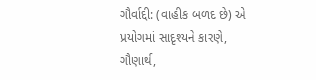ગૌર્વાદ્દી: (વાહીક બળદ છે) એ પ્રયોગમાં સાદૃશ્યને કારણે, ગૌણાર્થ,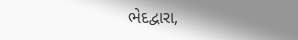ભેદદ્વારા,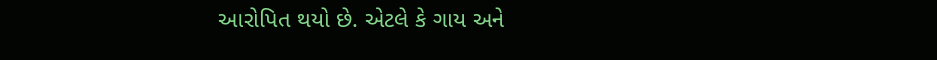આરોપિત થયો છે. એટલે કે ગાય અને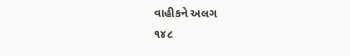વાહીકને અલગ
૧૪૮